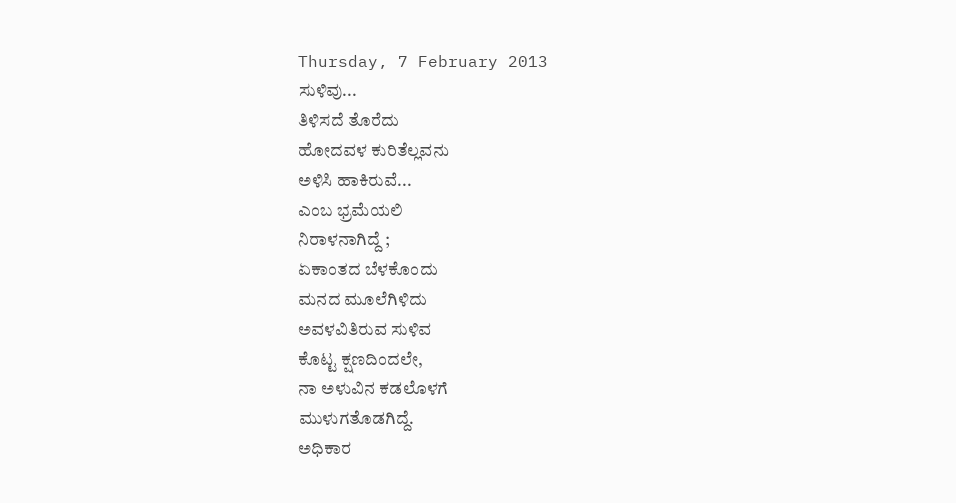Thursday, 7 February 2013
ಸುಳಿವು...
ತಿಳಿಸದೆ ತೊರೆದು
ಹೋದವಳ ಕುರಿತೆಲ್ಲವನು
ಅಳಿಸಿ ಹಾಕಿರುವೆ...
ಎಂಬ ಭ್ರಮೆಯಲಿ
ನಿರಾಳನಾಗಿದ್ದೆ ;
ಏಕಾಂತದ ಬೆಳಕೊಂದು
ಮನದ ಮೂಲೆಗಿಳಿದು
ಅವಳವಿತಿರುವ ಸುಳಿವ
ಕೊಟ್ಟ ಕ್ಷಣದಿಂದಲೇ,
ನಾ ಅಳುವಿನ ಕಡಲೊಳಗೆ
ಮುಳುಗತೊಡಗಿದ್ದೆ.
ಅಧಿಕಾರ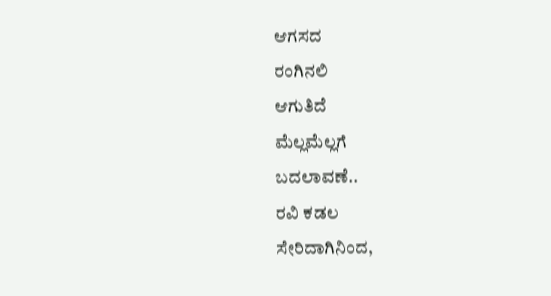ಆಗಸದ
ರಂಗಿನಲಿ
ಆಗುತಿದೆ
ಮೆಲ್ಲಮೆಲ್ಲಗೆ
ಬದಲಾವಣೆ..
ರವಿ ಕಡಲ
ಸೇರಿದಾಗಿನಿಂದ,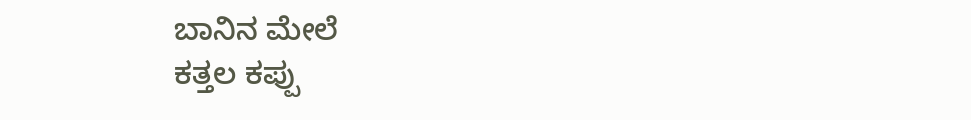ಬಾನಿನ ಮೇಲೆ
ಕತ್ತಲ ಕಪ್ಪು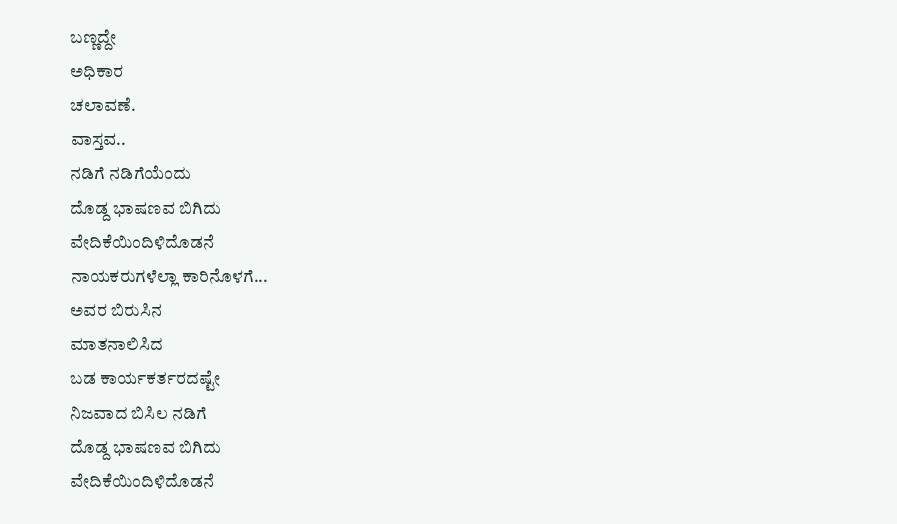ಬಣ್ಣದ್ದೇ
ಅಧಿಕಾರ
ಚಲಾವಣೆ.
ವಾಸ್ತವ..
ನಡಿಗೆ ನಡಿಗೆಯೆಂದು
ದೊಡ್ದ ಭಾಷಣವ ಬಿಗಿದು
ವೇದಿಕೆಯಿಂದಿಳಿದೊಡನೆ
ನಾಯಕರುಗಳೆಲ್ಲಾ ಕಾರಿನೊಳಗೆ...
ಅವರ ಬಿರುಸಿನ
ಮಾತನಾಲಿಸಿದ
ಬಡ ಕಾರ್ಯಕರ್ತರದಷ್ಟೇ
ನಿಜವಾದ ಬಿಸಿಲ ನಡಿಗೆ
ದೊಡ್ದ ಭಾಷಣವ ಬಿಗಿದು
ವೇದಿಕೆಯಿಂದಿಳಿದೊಡನೆ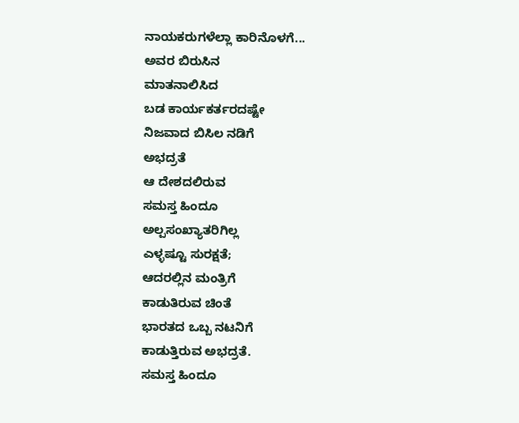ನಾಯಕರುಗಳೆಲ್ಲಾ ಕಾರಿನೊಳಗೆ...
ಅವರ ಬಿರುಸಿನ
ಮಾತನಾಲಿಸಿದ
ಬಡ ಕಾರ್ಯಕರ್ತರದಷ್ಟೇ
ನಿಜವಾದ ಬಿಸಿಲ ನಡಿಗೆ
ಅಭದ್ರತೆ
ಆ ದೇಶದಲಿರುವ
ಸಮಸ್ತ ಹಿಂದೂ
ಅಲ್ಪಸಂಖ್ಯಾತರಿಗಿಲ್ಲ
ಎಳ್ಳಷ್ಟೂ ಸುರಕ್ಷತೆ;
ಆದರಲ್ಲಿನ ಮಂತ್ರಿಗೆ
ಕಾಡುತಿರುವ ಚಿಂತೆ
ಭಾರತದ ಒಬ್ಬ ನಟನಿಗೆ
ಕಾಡುತ್ತಿರುವ ಅಭದ್ರತೆ.
ಸಮಸ್ತ ಹಿಂದೂ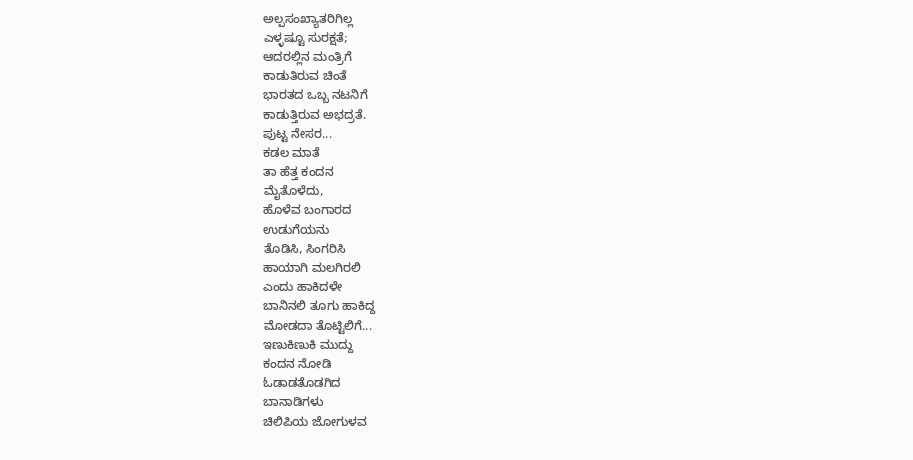ಅಲ್ಪಸಂಖ್ಯಾತರಿಗಿಲ್ಲ
ಎಳ್ಳಷ್ಟೂ ಸುರಕ್ಷತೆ;
ಆದರಲ್ಲಿನ ಮಂತ್ರಿಗೆ
ಕಾಡುತಿರುವ ಚಿಂತೆ
ಭಾರತದ ಒಬ್ಬ ನಟನಿಗೆ
ಕಾಡುತ್ತಿರುವ ಅಭದ್ರತೆ.
ಪುಟ್ಟ ನೇಸರ...
ಕಡಲ ಮಾತೆ
ತಾ ಹೆತ್ತ ಕಂದನ
ಮೈತೊಳೆದು,
ಹೊಳೆವ ಬಂಗಾರದ
ಉಡುಗೆಯನು
ತೊಡಿಸಿ, ಸಿಂಗರಿಸಿ
ಹಾಯಾಗಿ ಮಲಗಿರಲಿ
ಎಂದು ಹಾಕಿದಳೇ
ಬಾನಿನಲಿ ತೂಗು ಹಾಕಿದ್ದ
ಮೋಡದಾ ತೊಟ್ಟಿಲಿಗೆ...
ಇಣುಕಿಣುಕಿ ಮುದ್ದು
ಕಂದನ ನೋಡಿ
ಓಡಾಡತೊಡಗಿದ
ಬಾನಾಡಿಗಳು
ಚಿಲಿಪಿಯ ಜೋಗುಳವ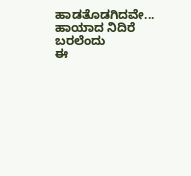ಹಾಡತೊಡಗಿದವೇ...
ಹಾಯಾದ ನಿದಿರೆ
ಬರಲೆಂದು
ಈ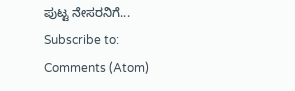ಪುಟ್ಟ ನೇಸರನಿಗೆ...
Subscribe to:
Comments (Atom)